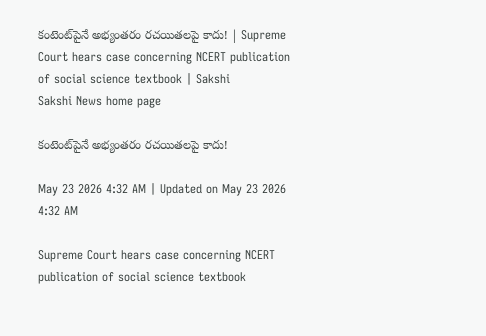కంటెంట్‌పైనే అభ్యంతరం రచయితలపై కాదు! | Supreme Court hears case concerning NCERT publication of social science textbook | Sakshi
Sakshi News home page

కంటెంట్‌పైనే అభ్యంతరం రచయితలపై కాదు!

May 23 2026 4:32 AM | Updated on May 23 2026 4:32 AM

Supreme Court hears case concerning NCERT publication of social science textbook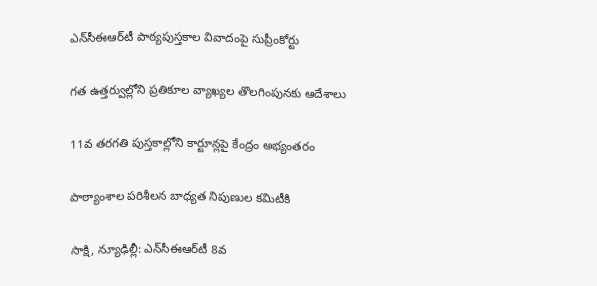ఎన్‌సీఈఆర్‌టీ పాఠ్యపుస్తకాల వివాదంపై సుప్రీంకోర్టు

గత ఉత్తర్వుల్లోని ప్రతికూల వ్యాఖ్యల తొలగింపునకు ఆదేశాలు

11వ తరగతి పుస్తకాల్లోని కార్టూన్లపై కేంద్రం అభ్యంతరం

పాఠ్యాంశాల పరిశీలన బాధ్యత నిపుణుల కమిటీకి

సాక్షి, న్యూఢిల్లీ: ఎన్‌సీఈఆర్‌టీ 8వ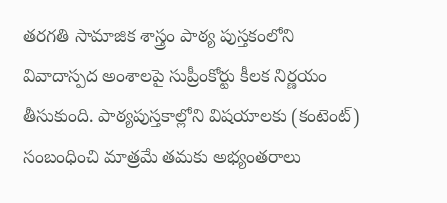తరగతి సామాజిక శాస్త్రం పాఠ్య పుస్తకంలోని వివాదాస్పద అంశాలపై సుప్రీంకోర్టు కీలక నిర్ణయం తీసుకుంది. పాఠ్యపుస్తకాల్లోని విషయాలకు (కంటెంట్‌) సంబంధించి మాత్రమే తమకు అభ్యంతరాలు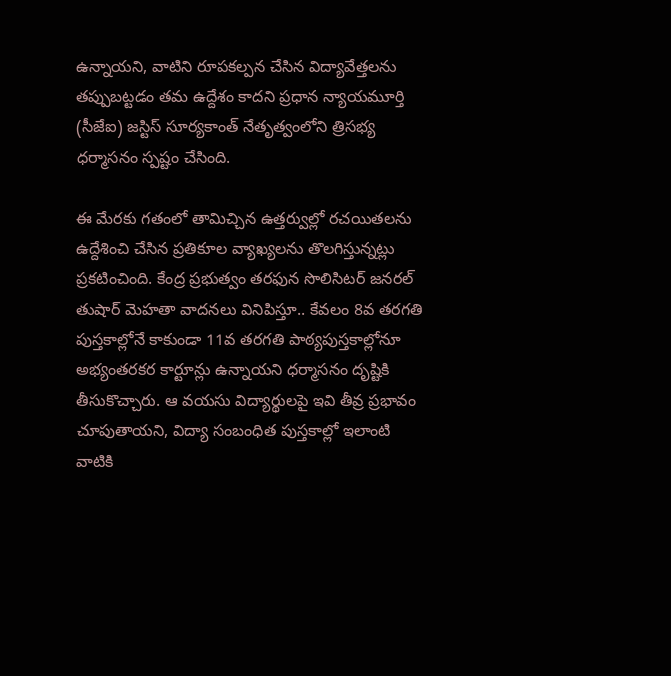ఉన్నాయని, వాటిని రూపకల్పన చేసిన విద్యావేత్తలను తప్పుబట్టడం తమ ఉద్దేశం కాదని ప్రధాన న్యాయమూర్తి (సీజేఐ) జస్టిస్‌ సూర్యకాంత్‌ నేతృత్వంలోని త్రిసభ్య ధర్మాసనం స్పష్టం చేసింది.

ఈ మేరకు గతంలో తామిచ్చిన ఉత్తర్వుల్లో రచయితలను ఉద్దేశించి చేసిన ప్రతికూల వ్యాఖ్యలను తొలగిస్తున్నట్లు ప్రకటించింది. కేంద్ర ప్రభుత్వం తరఫున సొలిసిటర్‌ జనరల్‌ తుషార్‌ మెహతా వాదనలు వినిపిస్తూ.. కేవలం 8వ తరగతి పుస్తకాల్లోనే కాకుండా 11వ తరగతి పాఠ్యపుస్తకాల్లోనూ అభ్యంతరకర కార్టూన్లు ఉన్నాయని ధర్మాసనం దృష్టికి తీసుకొచ్చారు. ఆ వయసు విద్యార్థులపై ఇవి తీవ్ర ప్రభావం చూపుతాయని, విద్యా సంబంధిత పుస్తకాల్లో ఇలాంటి వాటికి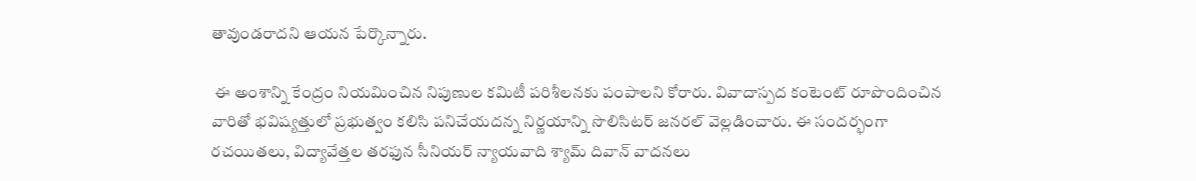తావుండరాదని ఆయన పేర్కొన్నారు.

 ఈ అంశాన్ని కేంద్రం నియమించిన నిపుణుల కమిటీ పరిశీలనకు పంపాలని కోరారు. వివాదాస్పద కంటెంట్‌ రూపొందించిన వారితో భవిష్యత్తులో ప్రభుత్వం కలిసి పనిచేయదన్న నిర్ణయాన్ని సొలిసిటర్‌ జనరల్‌ వెల్లడించారు. ఈ సందర్భంగా రచయితలు, విద్యావేత్తల తరఫున సీనియర్‌ న్యాయవాది శ్యామ్‌ దివాన్‌ వాదనలు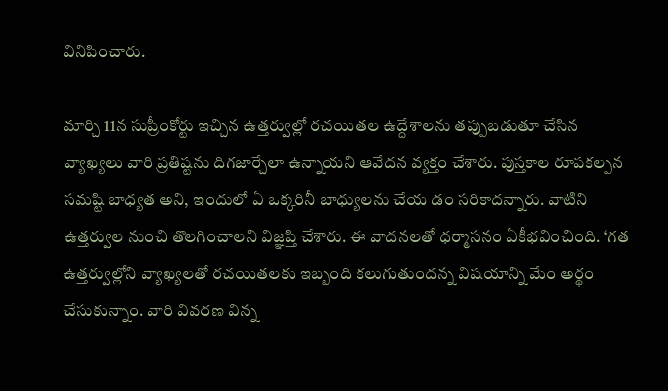వినిపించారు.

మార్చి 11న సుప్రీంకోర్టు ఇచ్చిన ఉత్తర్వుల్లో రచయితల ఉద్దేశాలను తప్పుబడుతూ చేసిన వ్యాఖ్యలు వారి ప్రతిష్టను దిగజార్చేలా ఉన్నాయని ఆవేదన వ్యక్తం చేశారు. పుస్తకాల రూపకల్పన సమష్టి బాధ్యత అని, ఇందులో ఏ ఒక్కరినీ బాధ్యులను చేయ డం సరికాదన్నారు. వాటిని ఉత్తర్వుల నుంచి తొలగించాలని విజ్ఞప్తి చేశారు. ఈ వాదనలతో ధర్మాసనం ఏకీభవించింది. ‘గత ఉత్తర్వుల్లోని వ్యాఖ్యలతో రచయితలకు ఇబ్బంది కలుగుతుందన్న విషయాన్ని మేం అర్థం చేసుకున్నాం. వారి వివరణ విన్న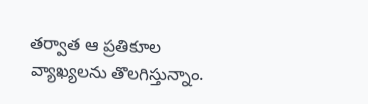తర్వాత ఆ ప్రతికూల వ్యాఖ్యలను తొలగిస్తున్నాం.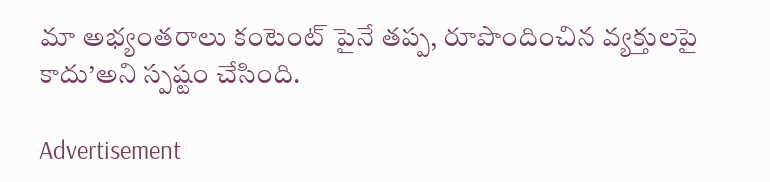మా అభ్యంతరాలు కంటెంట్‌ పైనే తప్ప, రూపొందించిన వ్యక్తులపై కాదు’అని స్పష్టం చేసింది.

Advertisement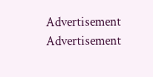Advertisement
Advertisement